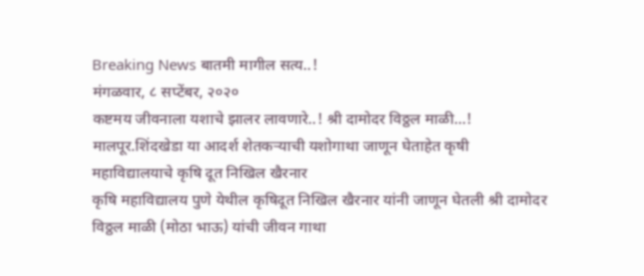Breaking News बातमी मागील सत्य..!
मंगळवार, ८ सप्टेंबर, २०२०
कष्टमय जीवनाला यशाचे झालर लावणारे..! श्री दामोदर विठ्ठल माळी...!
मालपूर.शिंदखेडा या आदर्श शेतकऱ्याची यशोगाथा जाणून घेताहेत कृषी महाविद्यालयाचे कृषि दूत निखिल खैरनार
कृषि महाविद्यालय पुणे येथील कृषिदूत निखिल खैरनार यांनी जाणून घेतली श्री दामोदर विठ्ठल माळी (मोठा भाऊ) यांची जीवन गाथा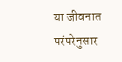या जीवनात परंपरेनुसार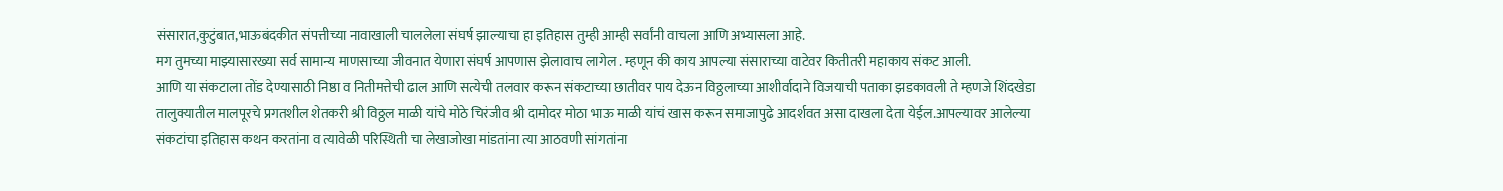संसारात,कुटुंबात,भाऊबंदकीत संपत्तीच्या नावाखाली चाललेला संघर्ष झाल्याचा हा इतिहास तुम्ही आम्ही सर्वांनी वाचला आणि अभ्यासला आहे.
मग तुमच्या माझ्यासारख्या सर्व सामान्य माणसाच्या जीवनात येणारा संघर्ष आपणास झेलावाच लागेल . म्हणून की काय आपल्या संसाराच्या वाटेवर कितीतरी महाकाय संकट आली.
आणि या संकटाला तोंड देण्यासाठी निष्ठा व नितीमत्तेची ढाल आणि सत्येची तलवार करून संकटाच्या छातीवर पाय देऊन विठ्ठलाच्या आशीर्वादाने विजयाची पताका झडकावली ते म्हणजे शिंदखेडा तालुक्यातील मालपूरचे प्रगतशील शेतकरी श्री विठ्ठल माळी यांचे मोठे चिरंजीव श्री दामोदर मोठा भाऊ माळी यांचं खास करून समाजापुढे आदर्शवत असा दाखला देता येईल.आपल्यावर आलेल्या संकटांचा इतिहास कथन करतांना व त्यावेळी परिस्थिती चा लेखाजोखा मांडतांना त्या आठवणी सांगतांना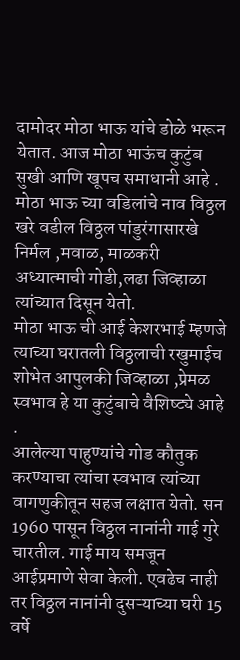दामोदर मोठा भाऊ यांचे डोळे भरून येतात. आज मोठा भाऊंच कुटुंब सुखी आणि खूपच समाधानी आहे . मोठा भाऊ च्या वडिलांचे नाव विठ्ठल खरे वडील विठ्ठल पांडुरंगासारखे निर्मल ,मवाळ, माळकरी अध्यात्माची गोडी,लढा जिव्हाळा त्यांच्यात दिसून येतो.
मोठा भाऊ ची आई केशरभाई म्हणजे त्याच्या घरातली विठ्ठलाची रखुमाईच शोभेत आपुलकी जिव्हाळा ,प्रेमळ स्वभाव हे या कुटुंबाचे वैशिष्ट्ये आहे .
आलेल्या पाहुण्यांचे गोड कौतुक करण्याचा त्यांचा स्वभाव त्यांच्या वागणुकीतून सहज लक्षात येतो. सन 1960 पासून विठ्ठल नानांनी गाई गुरे चारतील. गाई माय समजून आईप्रमाणे सेवा केली. एवढेच नाही तर विठ्ठल नानांनी दुसऱ्याच्या घरी 15 वर्षे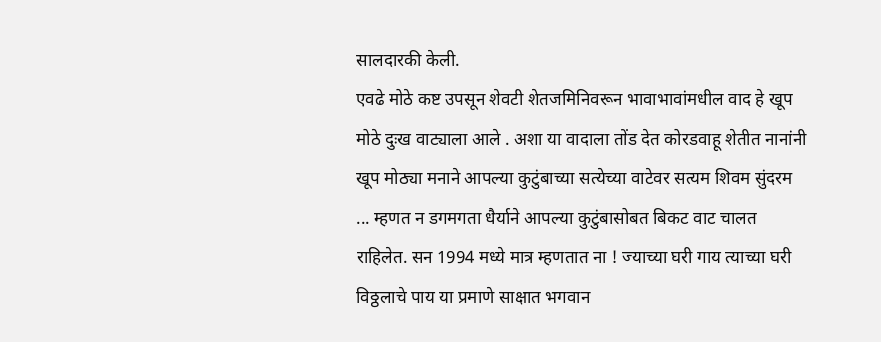सालदारकी केली.
एवढे मोठे कष्ट उपसून शेवटी शेतजमिनिवरून भावाभावांमधील वाद हे खूप मोठे दुःख वाट्याला आले . अशा या वादाला तोंड देत कोरडवाहू शेतीत नानांनी खूप मोठ्या मनाने आपल्या कुटुंबाच्या सत्येच्या वाटेवर सत्यम शिवम सुंदरम ... म्हणत न डगमगता धैर्याने आपल्या कुटुंबासोबत बिकट वाट चालत राहिलेत. सन 1994 मध्ये मात्र म्हणतात ना ! ज्याच्या घरी गाय त्याच्या घरी विठ्ठलाचे पाय या प्रमाणे साक्षात भगवान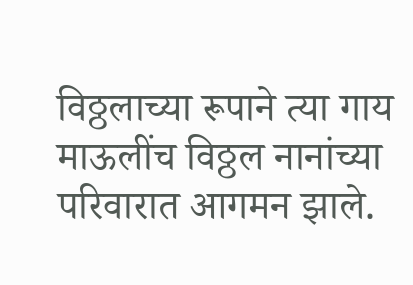विठ्ठलाच्या रूपाने त्या गाय माऊलींच विठ्ठल नानांच्या परिवारात आगमन झाले.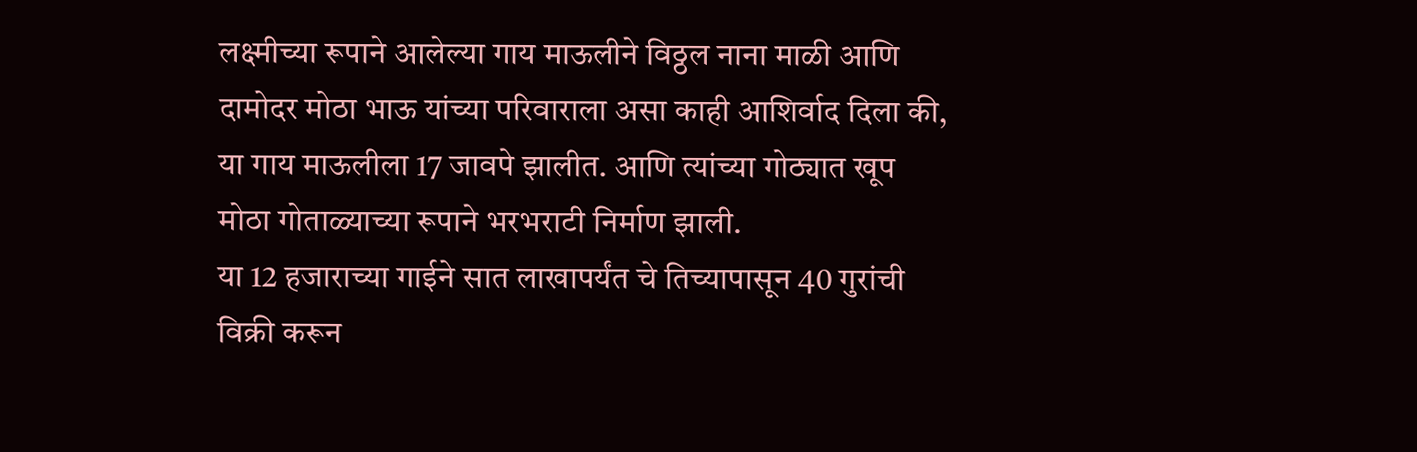लक्ष्मीच्या रूपाने आलेल्या गाय माऊलीने विठ्ठल नाना माळी आणि दामोदर मोठा भाऊ यांच्या परिवाराला असा काही आशिर्वाद दिला की, या गाय माऊलीला 17 जावपे झालीत. आणि त्यांच्या गोठ्यात खूप मोठा गोताळ्याच्या रूपाने भरभराटी निर्माण झाली.
या 12 हजाराच्या गाईने सात लाखापर्यंत चे तिच्यापासून 40 गुरांची विक्री करून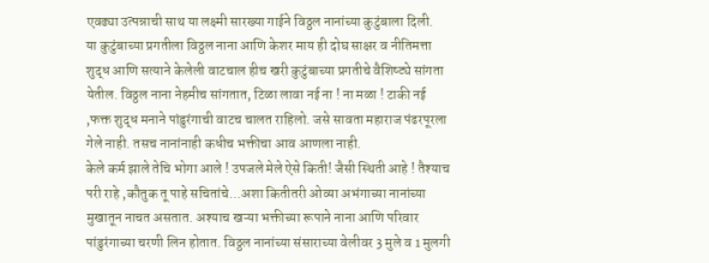एवढ्या उत्पन्नाची साथ या लक्ष्मी सारख्या गाईने विठ्ठल नानांच्या कुटुंबाला दिली.
या कुटुंबाच्या प्रगतीला विठ्ठल नाना आणि केशर माय ही दोघ साक्षर व नीतिमत्ता शुद्ध आणि सत्याने केलेली वाटचाल हीच खरी कुटुंबाच्या प्रगतीचे वैशिष्ट्ये सांगता येतील. विठ्ठल नाना नेहमीच सांगतात, टिळा लावा नई ना ! ना मळा ! टाकी नई ,फक्त शुद्ध मनाने पांडुरंगाची वाटच चालत राहिलो. जसे सावता महाराज पंढरपूरला गेले नाही. तसच नानांनाही कधीच भक्तीचा आव आणला नाही.
केले कर्म झाले तेचि भोगा आले ! उपजले मेले ऐसे किती! जैसी स्थिती आहे ! तैश्याच परी राहे ,कौतुक तू पाहे सचितांचे...अशा कितीतरी ओव्या अभंगाच्या नानांच्या मुखातून नाचत असतात. अश्याच खऱ्या भक्तीच्या रूपाने नाना आणि परिवार पांडुरंगाच्या चरणी लिन होतात. विठ्ठल नानांच्या संसाराच्या वेलीवर 3 मुले व 1 मुलगी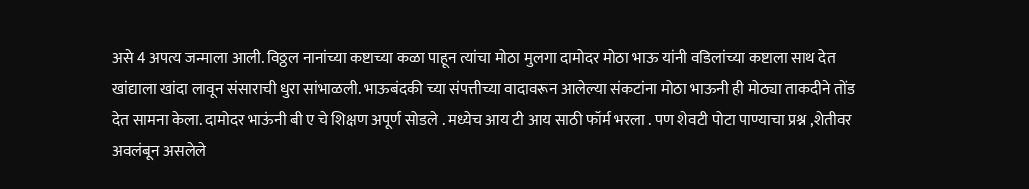असे 4 अपत्य जन्माला आली. विठ्ठल नानांच्या कष्टाच्या कळा पाहून त्यांचा मोठा मुलगा दामोदर मोठा भाऊ यांनी वडिलांच्या कष्टाला साथ देत खांद्याला खांदा लावून संसाराची धुरा सांभाळली. भाऊबंदकी च्या संपत्तीच्या वादावरून आलेल्या संकटांना मोठा भाऊनी ही मोठ्या ताकदीने तोंड देत सामना केला. दामोदर भाऊंनी बी ए चे शिक्षण अपूर्ण सोडले . मध्येच आय टी आय साठी फॉर्म भरला . पण शेवटी पोटा पाण्याचा प्रश्न ,शेतीवर अवलंबून असलेले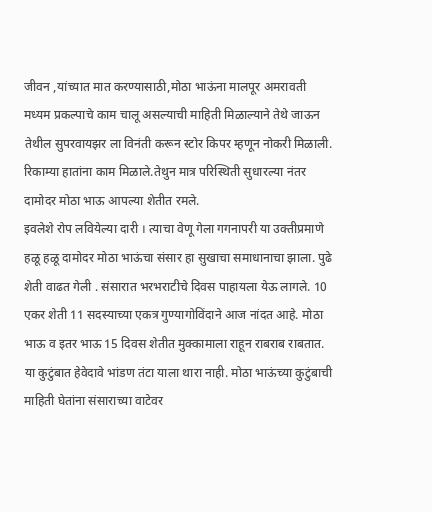जीवन ,यांच्यात मात करण्यासाठी,मोठा भाऊंना मालपूर अमरावती मध्यम प्रकल्पाचे काम चालू असल्याची माहिती मिळाल्याने तेथे जाऊन तेथील सुपरवायझर ला विनंती करून स्टोर किपर म्हणून नोकरी मिळाली. रिकाम्या हातांना काम मिळाले.तेथुन मात्र परिस्थिती सुधारल्या नंतर दामोदर मोठा भाऊ आपल्या शेतीत रमले.
इवलेशे रोप लवियेल्या दारी । त्याचा वेणू गेला गगनापरी या उक्तीप्रमाणे हळू हळू दामोदर मोठा भाऊंचा संसार हा सुखाचा समाधानाचा झाला. पुढे शेती वाढत गेली . संसारात भरभराटीचे दिवस पाहायला येऊ लागले. 10 एकर शेती 11 सदस्याच्या एकत्र गुण्यागोविंदाने आज नांदत आहे. मोठा भाऊ व इतर भाऊ 15 दिवस शेतीत मुक्कामाला राहून राबराब राबतात. या कुटुंबात हेवेदावे भांडण तंटा याला थारा नाही. मोठा भाऊंच्या कुटुंबाची माहिती घेतांना संसाराच्या वाटेवर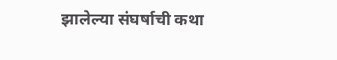झालेल्या संघर्षाची कथा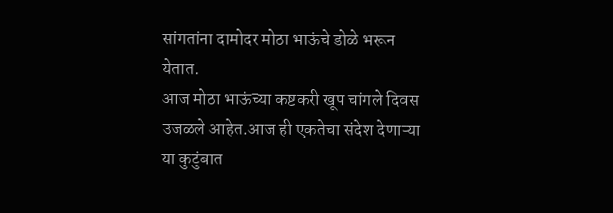सांगतांना दामोदर मोठा भाऊंचे डोळे भरून येतात.
आज मोठा भाऊंच्या कष्टकरी खूप चांगले दिवस उजळले आहेत.आज ही एकतेचा संदेश देणाऱ्या या कुटुंबात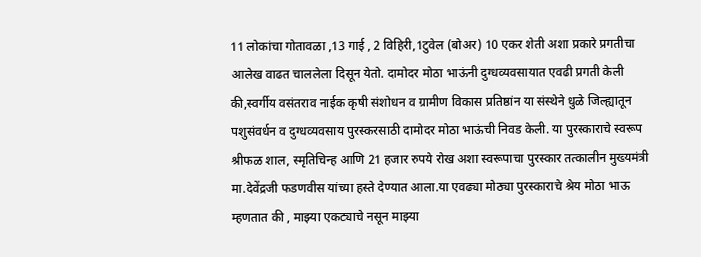11 लोकांचा गोतावळा ,13 गाई , 2 विहिरी,1टुवेल (बोअर) 10 एकर शेती अशा प्रकारे प्रगतीचा आलेख वाढत चाललेला दिसून येतो. दामोदर मोठा भाऊंनी दुग्धव्यवसायात एवढी प्रगती केली की,स्वर्गीय वसंतराव नाईक कृषी संशोधन व ग्रामीण विकास प्रतिष्ठांन या संस्थेने धुळे जिल्ह्यातून पशुसंवर्धन व दुग्धव्यवसाय पुरस्करसाठी दामोदर मोठा भाऊंची निवड केली. या पुरस्काराचे स्वरूप श्रीफळ शाल, स्मृतिचिन्ह आणि 21 हजार रुपये रोख अशा स्वरूपाचा पुरस्कार तत्कालीन मुख्यमंत्री मा.देवेंद्रजी फडणवीस यांच्या हस्ते देण्यात आला.या एवढ्या मोठ्या पुरस्काराचे श्रेय मोठा भाऊ म्हणतात की , माझ्या एकट्याचे नसून माझ्या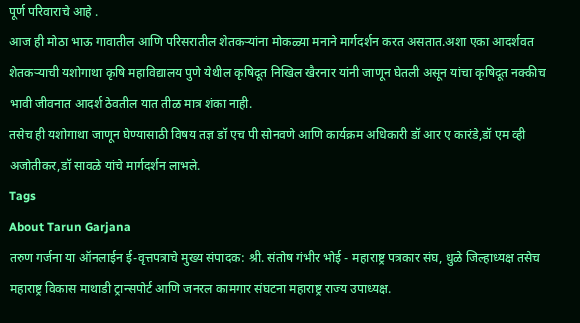पूर्ण परिवाराचे आहे .
आज ही मोठा भाऊ गावातील आणि परिसरातील शेतकऱ्यांना मोकळ्या मनाने मार्गदर्शन करत असतात.अशा एका आदर्शवत शेतकऱ्याची यशोगाथा कृषि महाविद्यालय पुणे येथील कृषिदूत निखिल खैरनार यांनी जाणून घेतली असून यांचा कृषिदूत नक्कीच भावी जीवनात आदर्श ठेवतील यात तीळ मात्र शंका नाही.
तसेच ही यशोगाथा जाणून घेण्यासाठी विषय तज्ञ डॉ एच पी सोनवणे आणि कार्यक्रम अधिकारी डॉ आर ए कारंडे,डॉ एम व्ही अजोतीकर,डॉ सावळे यांचे मार्गदर्शन लाभले.
Tags
About Tarun Garjana
तरुण गर्जना या ऑनलाईन ई-वृत्तपत्राचे मुख्य संपादक: श्री. संतोष गंभीर भोई - महाराष्ट्र पत्रकार संघ, धुळे जिल्हाध्यक्ष तसेच महाराष्ट्र विकास माथाडी ट्रान्सपोर्ट आणि जनरल कामगार संघटना महाराष्ट्र राज्य उपाध्यक्ष.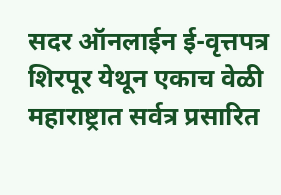सदर ऑनलाईन ई-वृत्तपत्र शिरपूर येथून एकाच वेळी महाराष्ट्रात सर्वत्र प्रसारित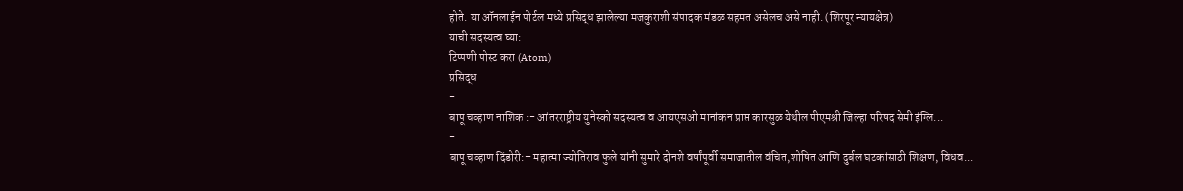होते. या ऑनलाईन पोर्टल मध्ये प्रसिद्ध झालेल्या मजकुराशी संपादक मंडळ सहमत असेलच असे नाही. (शिरपूर न्यायक्षेत्र)
याची सदस्यत्व घ्या:
टिप्पणी पोस्ट करा (Atom)
प्रसिद्ध
-
बापू चव्हाण नाशिक :- आंतरराष्ट्रीय युनेस्को सदस्यत्व व आयएसओ मानांकन प्राप्त कारसुळ येथील पीएमश्री जिल्हा परिषद सेमी इंग्लि...
-
बापू चव्हाण दिंडोरी:- महात्मा ज्योतिराव फुले यांनी सुमारे दोनशे वर्षांपूर्वी समाजातील वंचित,शोषित आणि दुर्बल घटकांसाठी शिक्षण, विधव...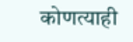कोणत्याही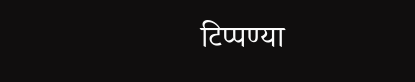टिप्पण्या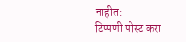नाहीत:
टिप्पणी पोस्ट करा